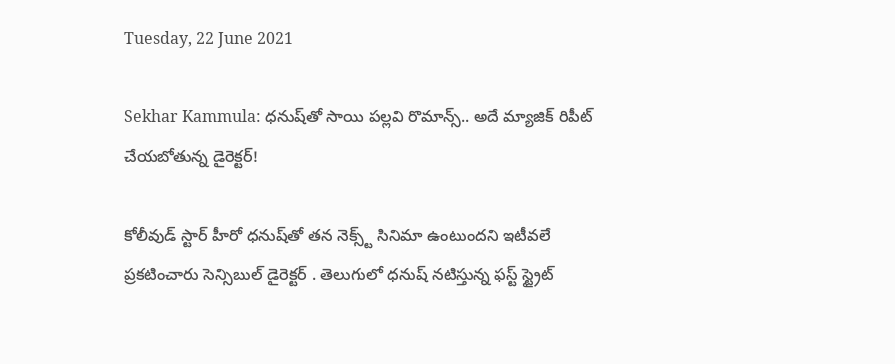Tuesday, 22 June 2021

Sekhar Kammula: ధనుష్‌‌తో సాయి పల్లవి రొమాన్స్.. అదే మ్యాజిక్ రిపీట్ చేయబోతున్న డైరెక్టర్!

కోలీవుడ్ స్టార్ హీరో ధనుష్‌తో తన నెక్స్ట్ సినిమా ఉంటుందని ఇటీవలే ప్రకటించారు సెన్సిబుల్‌ డైరెక్టర్‌ . తెలుగులో ధనుష్ నటిస్తున్న ఫస్ట్ స్ట్రైట్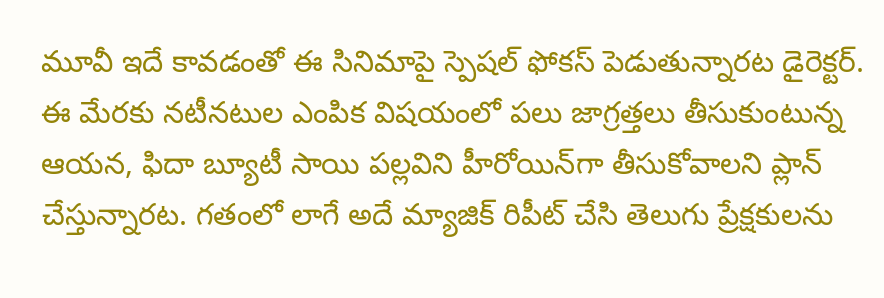మూవీ ఇదే కావడంతో ఈ సినిమాపై స్పెషల్ ఫోకస్ పెడుతున్నారట డైరెక్టర్. ఈ మేరకు నటీనటుల ఎంపిక విషయంలో పలు జాగ్రత్తలు తీసుకుంటున్న ఆయన, ఫిదా బ్యూటీ సాయి పల్లవిని హీరోయిన్‌గా తీసుకోవాలని ప్లాన్ చేస్తున్నారట. గతంలో లాగే అదే మ్యాజిక్ రిపీట్ చేసి తెలుగు ప్రేక్షకులను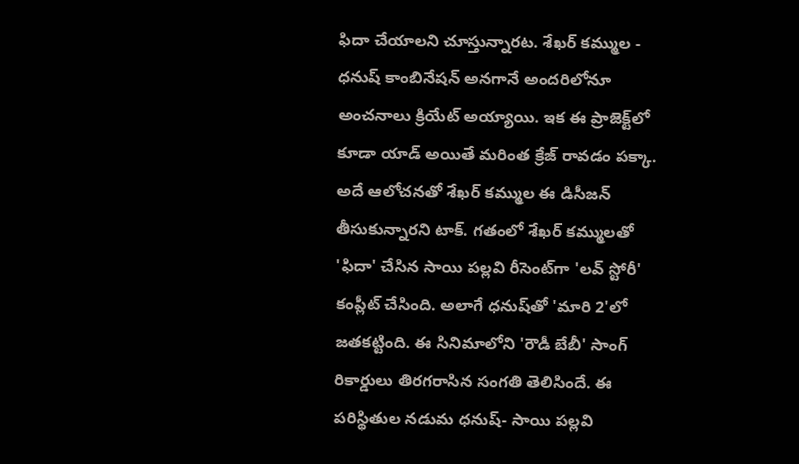ఫిదా చేయాలని చూస్తున్నారట. శేఖర్ కమ్ముల - ధనుష్ కాంబినేషన్ అనగానే అందరిలోనూ అంచనాలు క్రియేట్ అయ్యాయి. ఇక ఈ ప్రాజెక్ట్‌లో కూడా యాడ్ అయితే మరింత క్రేజ్ రావడం పక్కా. అదే ఆలోచనతో శేఖర్ కమ్ముల ఈ డిసీజన్ తీసుకున్నారని టాక్. గతంలో శేఖర్ కమ్ములతో 'ఫిదా' చేసిన సాయి పల్లవి రీసెంట్‌గా 'లవ్ స్టోరీ' కంప్లీట్ చేసింది. అలాగే ధనుష్‌తో 'మారి 2'లో జతకట్టింది. ఈ సినిమాలోని 'రౌడీ బేబీ' సాంగ్ రికార్డులు తిరగరాసిన సంగతి తెలిసిందే. ఈ పరిస్థితుల నడుమ ధనుష్- సాయి పల్లవి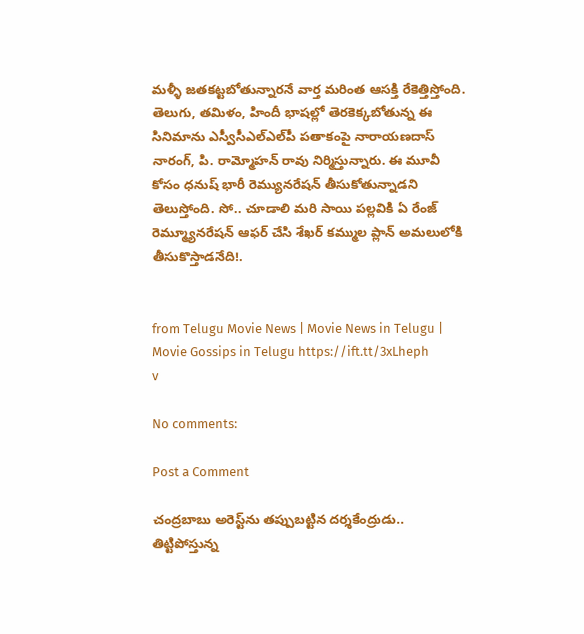మళ్ళీ జతకట్టబోతున్నారనే వార్త మరింత ఆసక్తి రేకెత్తిస్తోంది. తెలుగు, తమిళం, హిందీ భాషల్లో తెరకెక్కబోతున్న ఈ సినిమాను ఎస్వీసీఎల్ఎల్‌పీ పతాకంపై నారాయణదాస్ నారంగ్, పి. రామ్మోహన్ రావు నిర్మిస్తున్నారు. ఈ మూవీ కోసం ధనుష్‌ భారీ రెమ్యునరేషన్‌ తీసుకోతున్నాడని తెలుస్తోంది. సో.. చూడాలి మరి సాయి పల్లవికి ఏ రేంజ్ రెమ్మ్యూనరేషన్ ఆఫర్ చేసి శేఖర్ కమ్ముల ప్లాన్ అమలులోకి తీసుకొస్తాడనేది!.


from Telugu Movie News | Movie News in Telugu | Movie Gossips in Telugu https://ift.tt/3xLheph
v

No comments:

Post a Comment

చంద్రబాబు అరెస్ట్‌ను తప్పుబట్టిన దర్శకేంద్రుడు.. తిట్టిపోస్తున్న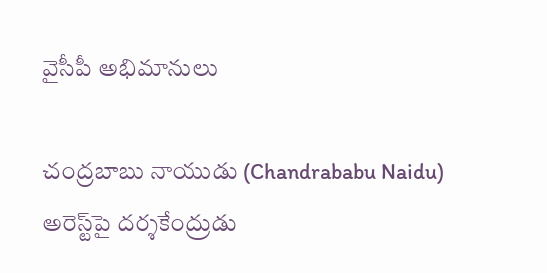వైసీపీ అభిమానులు

చంద్రబాబు నాయుడు (Chandrababu Naidu) అరెస్ట్‌పై దర్శకేంద్రుడు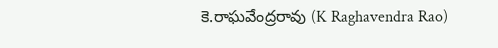కె.రాఘవేంద్రరావు (K Raghavendra Rao)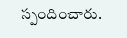స్పందించారు.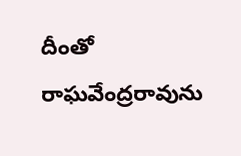దీంతో రాఘవేంద్రరావును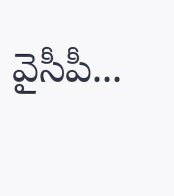వైసీపీ...